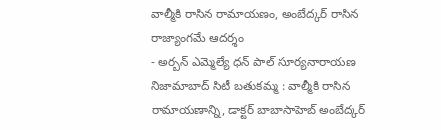వాల్మీకి రాసిన రామాయణం, అంబేద్కర్ రాసిన రాజ్యాంగమే ఆదర్శం
- అర్బన్ ఎమ్మెల్యే ధన్ పాల్ సూర్యనారాయణ నిజామాబాద్ సిటీ బతుకమ్మ : వాల్మీకి రాసిన రామాయణాన్ని, డాక్టర్ బాబాసాహెబ్ అంబేద్కర్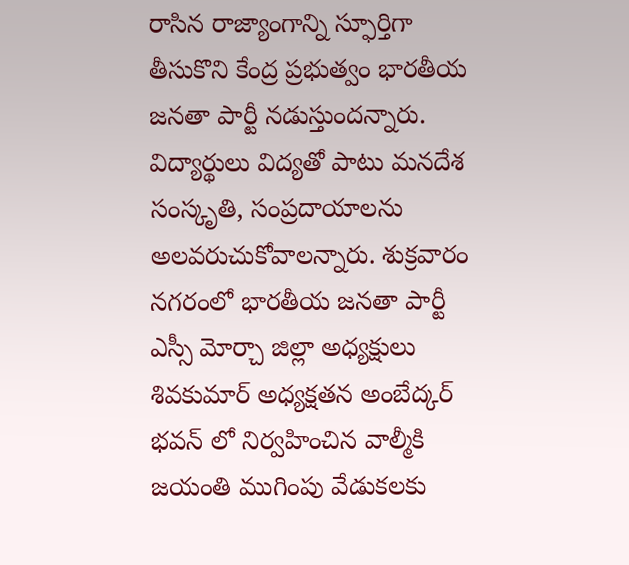రాసిన రాజ్యాంగాన్ని స్ఫూర్తిగా తీసుకొని కేంద్ర ప్రభుత్వం భారతీయ జనతా పార్టీ నడుస్తుందన్నారు. విద్యార్థులు విద్యతో పాటు మనదేశ సంస్కృతి, సంప్రదాయాలను అలవరుచుకోవాలన్నారు. శుక్రవారం నగరంలో భారతీయ జనతా పార్టీ ఎస్సీ మోర్చా జిల్లా అధ్యక్షులు శివకుమార్ అధ్యక్షతన అంబేద్కర్ భవన్ లో నిర్వహించిన వాల్మీకి జయంతి ముగింపు వేడుకలకు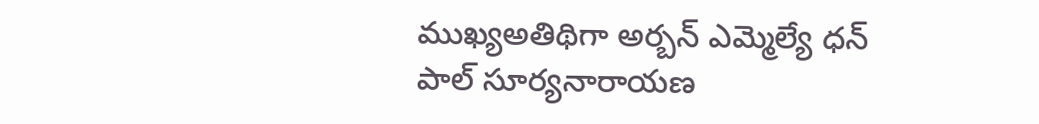ముఖ్యఅతిథిగా అర్బన్ ఎమ్మెల్యే ధన్ పాల్ సూర్యనారాయణ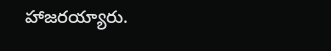హాజరయ్యారు.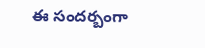ఈ సందర్బంగా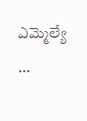ఎమ్మెల్యే ...